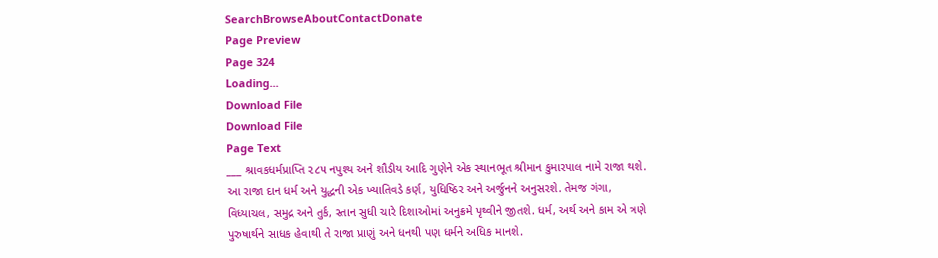SearchBrowseAboutContactDonate
Page Preview
Page 324
Loading...
Download File
Download File
Page Text
___ શ્રાવકધર્મપ્રાપ્તિ ૨૮૫ નપુશ્ય અને શૌડીય આદિ ગુણેને એક સ્થાનભૂત શ્રીમાન કુમારપાલ નામે રાજા થશે. આ રાજા દાન ધર્મ અને યુદ્ધની એક ખ્યાતિવડે કર્ણ, યુધિષ્ઠિર અને અર્જુનને અનુસરશે. તેમજ ગંગા, વિધ્યાચલ, સમુદ્ર અને તુર્ક, સ્તાન સુધી ચારે દિશાઓમાં અનુક્રમે પૃથ્વીને જીતશે. ધર્મ, અર્થ અને કામ એ ત્રણે પુરુષાર્થને સાધક હેવાથી તે રાજા પ્રાણું અને ધનથી પણ ધર્મને અધિક માનશે.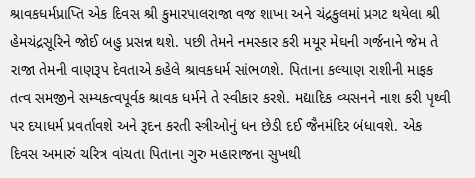શ્રાવકધર્મપ્રાપ્તિ એક દિવસ શ્રી કુમારપાલરાજા વજ શાખા અને ચંદ્રકુલમાં પ્રગટ થયેલા શ્રી હેમચંદ્રસૂરિને જોઈ બહુ પ્રસન્ન થશે. પછી તેમને નમસ્કાર કરી મયૂર મેઘની ગર્જનાને જેમ તે રાજા તેમની વાણરૂપ દેવતાએ કહેલે શ્રાવકધર્મ સાંભળશે. પિતાના કલ્યાણ રાશીની માફક તત્વ સમજીને સમ્યકત્વપૂર્વક શ્રાવક ધર્મને તે સ્વીકાર કરશે. મદ્યાદિક વ્યસનને નાશ કરી પૃથ્વી પર દયાધર્મ પ્રવર્તાવશે અને રૂદન કરતી સ્ત્રીઓનું ધન છેડી દઈ જૈનમંદિર બંધાવશે. એક દિવસ અમારું ચરિત્ર વાંચતા પિતાના ગુરુ મહારાજના સુખથી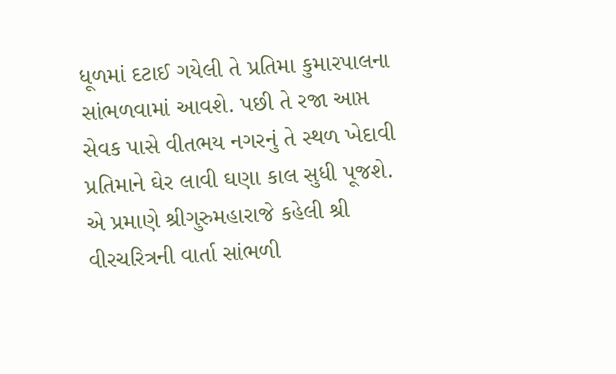ધૂળમાં દટાઈ ગયેલી તે પ્રતિમા કુમારપાલના સાંભળવામાં આવશે. પછી તે રજા આપ્ત સેવક પાસે વીતભય નગરનું તે સ્થળ ખેદાવી પ્રતિમાને ઘેર લાવી ઘણા કાલ સુધી પૂજશે. એ પ્રમાણે શ્રીગુરુમહારાજે કહેલી શ્રી વીરચરિત્રની વાર્તા સાંભળી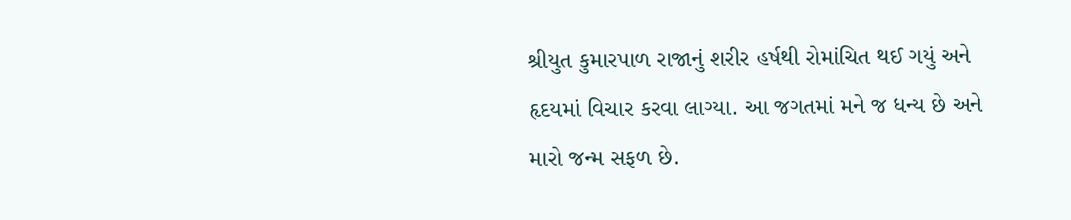શ્રીયુત કુમારપાળ રાજાનું શરીર હર્ષથી રોમાંચિત થઈ ગયું અને હૃદયમાં વિચાર કરવા લાગ્યા. આ જગતમાં મને જ ધન્ય છે અને મારો જન્મ સફળ છે.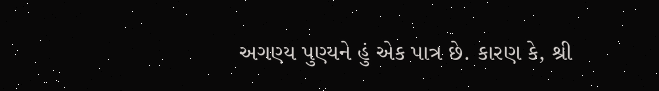અગણ્ય પુણ્યને હું એક પાત્ર છે. કારણ કે, શ્રી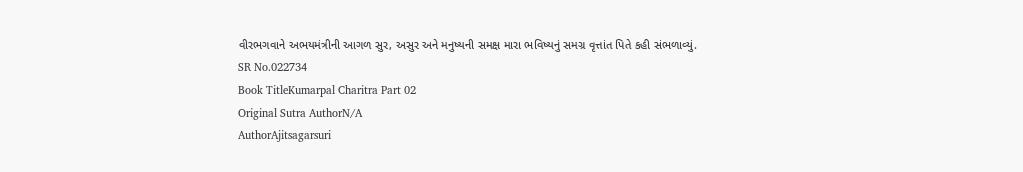વીરભગવાને અભયમંત્રીની આગળ સુર, અસુર અને મનુષ્યની સમક્ષ મારા ભવિષ્યનું સમગ્ર વૃત્તાંત પિતે કહી સંભળાવ્યું.
SR No.022734
Book TitleKumarpal Charitra Part 02
Original Sutra AuthorN/A
AuthorAjitsagarsuri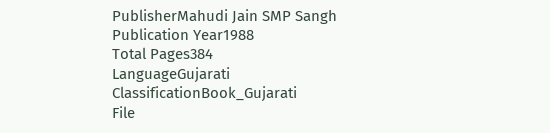PublisherMahudi Jain SMP Sangh
Publication Year1988
Total Pages384
LanguageGujarati
ClassificationBook_Gujarati
File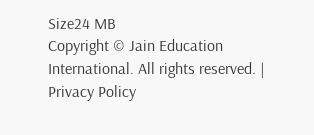Size24 MB
Copyright © Jain Education International. All rights reserved. | Privacy Policy